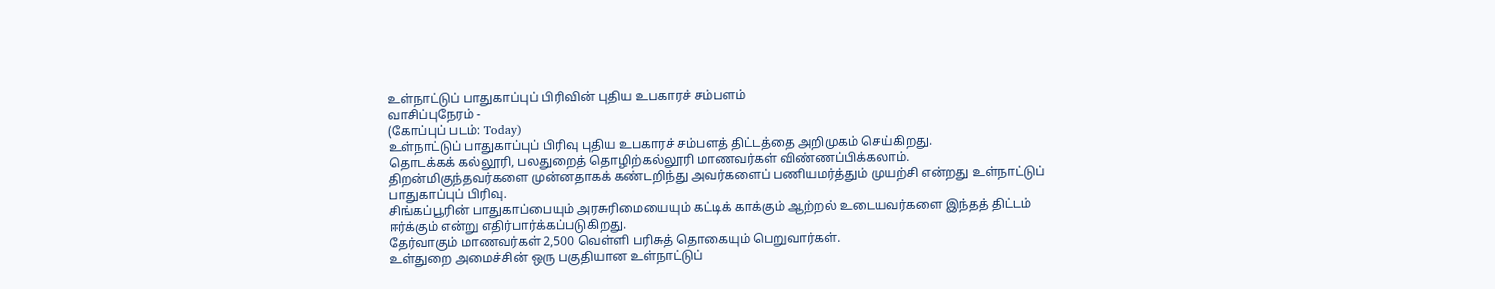உள்நாட்டுப் பாதுகாப்புப் பிரிவின் புதிய உபகாரச் சம்பளம்
வாசிப்புநேரம் -
(கோப்புப் படம்: Today)
உள்நாட்டுப் பாதுகாப்புப் பிரிவு புதிய உபகாரச் சம்பளத் திட்டத்தை அறிமுகம் செய்கிறது.
தொடக்கக் கல்லூரி, பலதுறைத் தொழிற்கல்லூரி மாணவர்கள் விண்ணப்பிக்கலாம்.
திறன்மிகுந்தவர்களை முன்னதாகக் கண்டறிந்து அவர்களைப் பணியமர்த்தும் முயற்சி என்றது உள்நாட்டுப் பாதுகாப்புப் பிரிவு.
சிங்கப்பூரின் பாதுகாப்பையும் அரசுரிமையையும் கட்டிக் காக்கும் ஆற்றல் உடையவர்களை இந்தத் திட்டம் ஈர்க்கும் என்று எதிர்பார்க்கப்படுகிறது.
தேர்வாகும் மாணவர்கள் 2,500 வெள்ளி பரிசுத் தொகையும் பெறுவார்கள்.
உள்துறை அமைச்சின் ஒரு பகுதியான உள்நாட்டுப்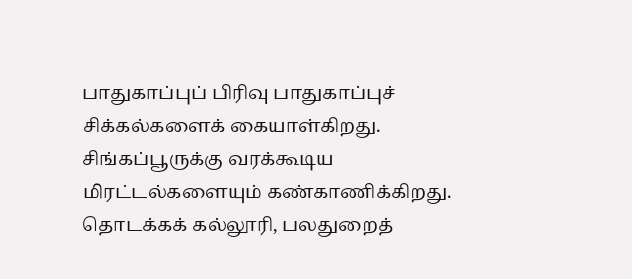பாதுகாப்புப் பிரிவு பாதுகாப்புச் சிக்கல்களைக் கையாள்கிறது. சிங்கப்பூருக்கு வரக்கூடிய மிரட்டல்களையும் கண்காணிக்கிறது.
தொடக்கக் கல்லூரி, பலதுறைத்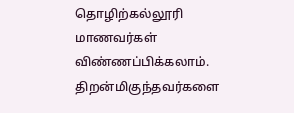தொழிற்கல்லூரி மாணவர்கள் விண்ணப்பிக்கலாம்.
திறன்மிகுந்தவர்களை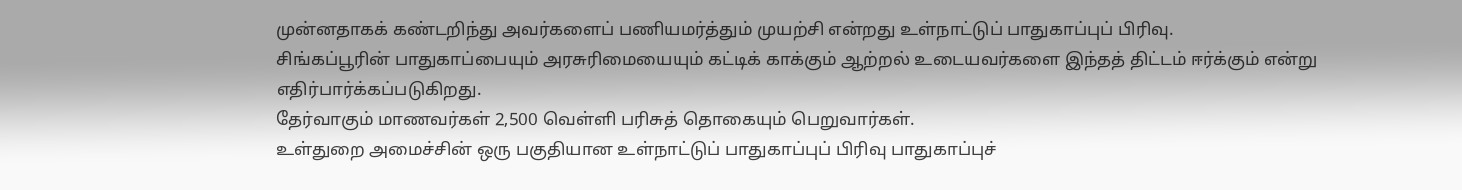முன்னதாகக் கண்டறிந்து அவர்களைப் பணியமர்த்தும் முயற்சி என்றது உள்நாட்டுப் பாதுகாப்புப் பிரிவு.
சிங்கப்பூரின் பாதுகாப்பையும் அரசுரிமையையும் கட்டிக் காக்கும் ஆற்றல் உடையவர்களை இந்தத் திட்டம் ஈர்க்கும் என்று எதிர்பார்க்கப்படுகிறது.
தேர்வாகும் மாணவர்கள் 2,500 வெள்ளி பரிசுத் தொகையும் பெறுவார்கள்.
உள்துறை அமைச்சின் ஒரு பகுதியான உள்நாட்டுப் பாதுகாப்புப் பிரிவு பாதுகாப்புச்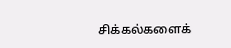சிக்கல்களைக்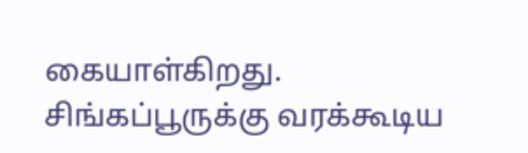கையாள்கிறது. சிங்கப்பூருக்கு வரக்கூடிய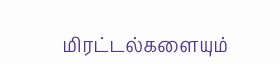மிரட்டல்களையும்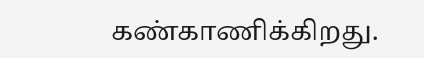கண்காணிக்கிறது.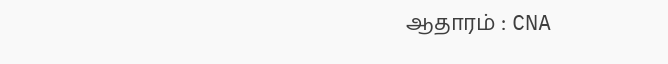ஆதாரம் : CNA